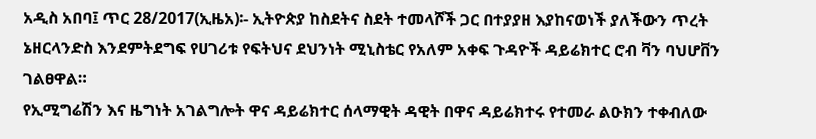አዲስ አበባ፤ ጥር 28/2017(ኢዜአ)፡- ኢትዮጵያ ከስደትና ስደት ተመላሾች ጋር በተያያዘ እያከናወነች ያለችውን ጥረት ኔዘርላንድስ እንደምትደግፍ የሀገሪቱ የፍትህና ደህንነት ሚኒስቴር የአለም አቀፍ ጉዳዮች ዳይሬክተር ሮብ ቫን ባህሆቨን ገልፀዋል።
የኢሚግሬሽን እና ዜግነት አገልግሎት ዋና ዳይሬክተር ሰላማዊት ዳዊት በዋና ዳይሬክተሩ የተመራ ልዑክን ተቀብለው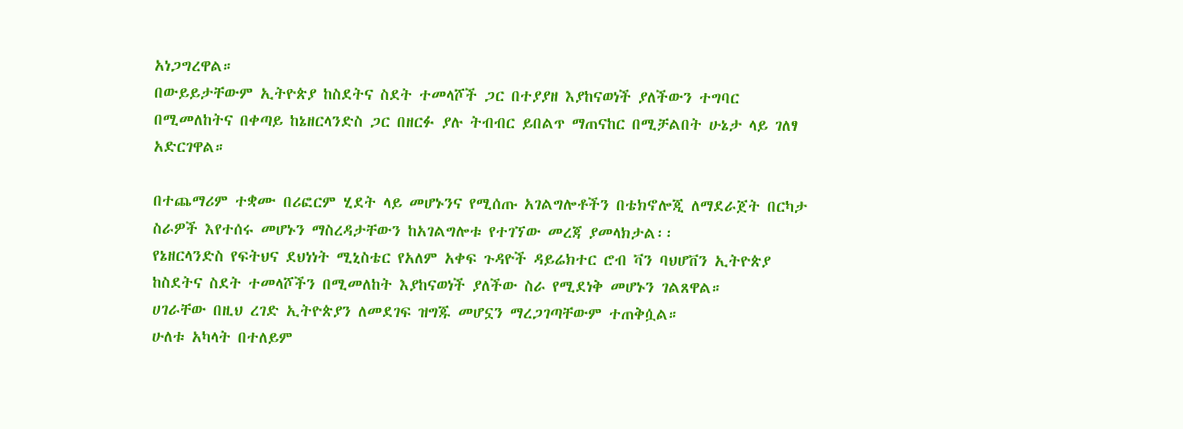አነጋግረዋል።
በውይይታቸውም ኢትዮጵያ ከስደትና ስደት ተመላሾች ጋር በተያያዘ እያከናወነች ያለችውን ተግባር በሚመለከትና በቀጣይ ከኔዘርላንድስ ጋር በዘርፉ ያሉ ትብብር ይበልጥ ማጠናከር በሚቻልበት ሁኔታ ላይ ገለፃ አድርገዋል።

በተጨማሪም ተቋሙ በሪፎርም ሂደት ላይ መሆኑንና የሚሰጡ አገልግሎቶችን በቴክኖሎጂ ለማደራጀት በርካታ ስራዎች እየተሰሩ መሆኑን ማስረዳታቸውን ከአገልግሎቱ የተገኘው መረጃ ያመላክታል፡፡
የኔዘርላንድስ የፍትህና ደህነነት ሚኒስቴር የአለም አቀፍ ጉዳዮች ዳይሬክተር ሮብ ቫን ባህሆቨን ኢትዮጵያ ከስደትና ስደት ተመላሾችን በሚመለከት እያከናወነች ያለችው ስራ የሚደነቅ መሆኑን ገልጸዋል።
ሀገራቸው በዚህ ረገድ ኢትዮጵያን ለመደገፍ ዝግጁ መሆኗን ማረጋገጣቸውም ተጠቅሷል።
ሁለቱ አካላት በተለይም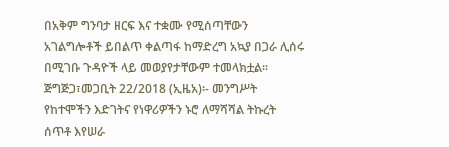በአቅም ግንባታ ዘርፍ እና ተቋሙ የሚሰጣቸውን አገልግሎቶች ይበልጥ ቀልጣፋ ከማድረግ አኳያ በጋራ ሊሰሩ በሚገቡ ጉዳዮች ላይ መወያየታቸውም ተመላክቷል፡፡
ጅግጅጋ፣መጋቢት 22/2018 (ኢዜአ)፡- መንግሥት የከተሞችን እድገትና የነዋሪዎችን ኑሮ ለማሻሻል ትኩረት ሰጥቶ እየሠራ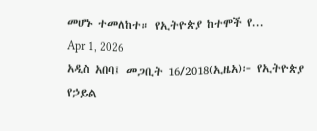መሆኑ ተመለከተ። የኢትዮጵያ ከተሞች የ...
Apr 1, 2026
አዲስ አበባ፤ መጋቢት 16/2018(ኢዜአ)፦ የኢትዮጵያ የኃይል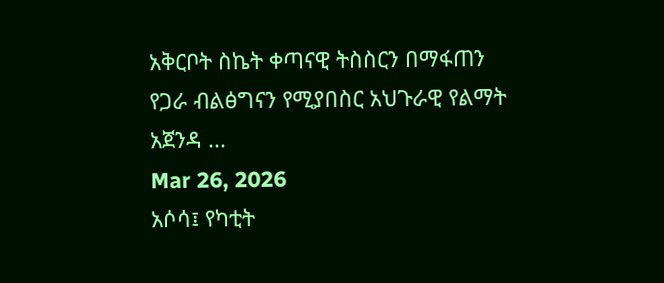አቅርቦት ስኬት ቀጣናዊ ትስስርን በማፋጠን የጋራ ብልፅግናን የሚያበስር አህጉራዊ የልማት አጀንዳ ...
Mar 26, 2026
አሶሳ፤ የካቲት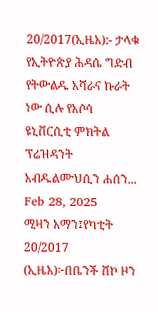20/2017(ኢዜአ):- ታላቁ የኢትዮጵያ ሕዳሴ ግድብ የትውልዱ አሻራና ኩራት ነው ሲሉ የአሶሳ ዩኒቨርሲቲ ምክትል ፕሬዝዳንት አብዱልሙህሲን ሐሰን...
Feb 28, 2025
ሚዛን አማን፤የካቲት 20/2017 (ኢዜአ)፦በቤንች ሸኮ ዞን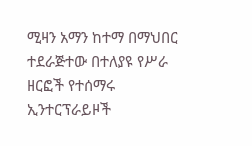ሚዛን አማን ከተማ በማህበር ተደራጅተው በተለያዩ የሥራ ዘርፎች የተሰማሩ ኢንተርፕራይዞች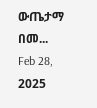ውጤታማ በመ...
Feb 28, 2025